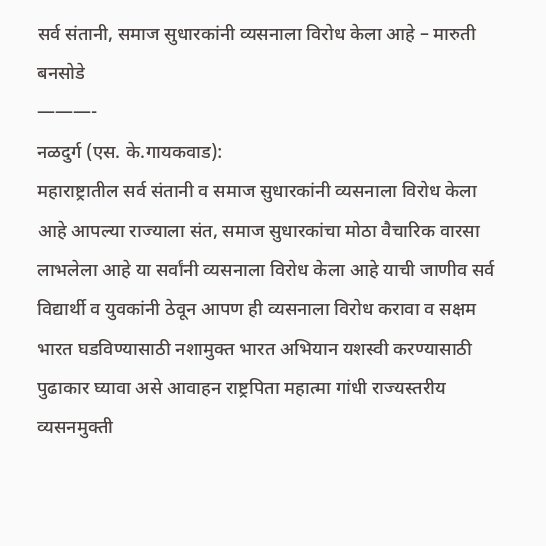सर्व संतानी, समाज सुधारकांनी व्यसनाला विरोध केला आहे – मारुती बनसोडे
———-
नळदुर्ग (एस. के.गायकवाड):
महाराष्ट्रातील सर्व संतानी व समाज सुधारकांनी व्यसनाला विरोध केला आहे आपल्या राज्याला संत, समाज सुधारकांचा मोठा वैचारिक वारसा लाभलेला आहे या सर्वांनी व्यसनाला विरोध केला आहे याची जाणीव सर्व विद्यार्थी व युवकांनी ठेवून आपण ही व्यसनाला विरोध करावा व सक्षम भारत घडविण्यासाठी नशामुक्त भारत अभियान यशस्वी करण्यासाठी पुढाकार घ्यावा असे आवाहन राष्ट्रपिता महात्मा गांधी राज्यस्तरीय व्यसनमुक्ती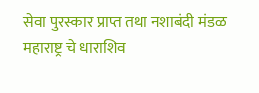सेवा पुरस्कार प्राप्त तथा नशाबंदी मंडळ महाराष्ट्र चे धाराशिव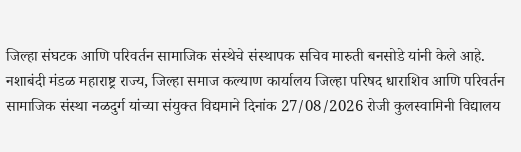जिल्हा संघटक आणि परिवर्तन सामाजिक संस्थेचे संस्थापक सचिव मारुती बनसोडे यांनी केले आहे.
नशाबंदी मंडळ महाराष्ट्र राज्य, जिल्हा समाज कल्याण कार्यालय जिल्हा परिषद धाराशिव आणि परिवर्तन सामाजिक संस्था नळदुर्ग यांच्या संयुक्त विद्यमाने दिनांक 27/08/2026 रोजी कुलस्वामिनी विद्यालय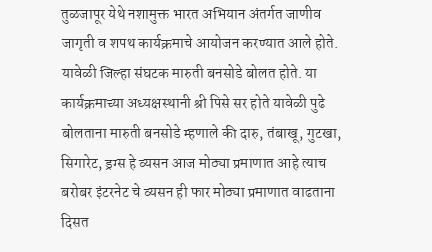तुळजापूर येथे नशामुक्त भारत अभियान अंतर्गत जाणीव जागृती व शपथ कार्यक्रमाचे आयोजन करण्यात आले होते. यावेळी जिल्हा संघटक मारुती बनसोडे बोलत होते. या कार्यक्रमाच्या अध्यक्षस्थानी श्री पिसे सर होते यावेळी पुढे बोलताना मारुती बनसोडे म्हणाले की दारु, तंबाखू, गुटखा, सिगारेट, ड्रग्स हे व्यसन आज मोठ्या प्रमाणात आहे त्याच बरोबर इंटरनेट चे व्यसन ही फार मोठ्या प्रमाणात वाढताना दिसत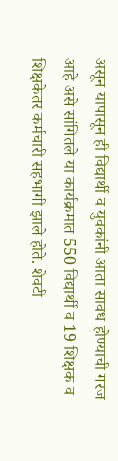असून यापासून ही विद्यार्थी व युवकांनी आता सावध होण्याची गरज आहे असे सांगितले या कार्यक्रमात 550 विद्यार्थी व 19 शिक्षक व शिक्षकेतर कर्मचारी सहभागी झाले होते. शेवटी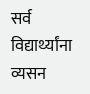सर्व विद्यार्थ्यांना व्यसन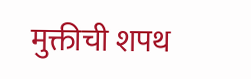मुक्तीची शपथ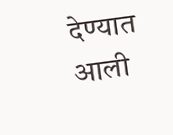देण्यात आली